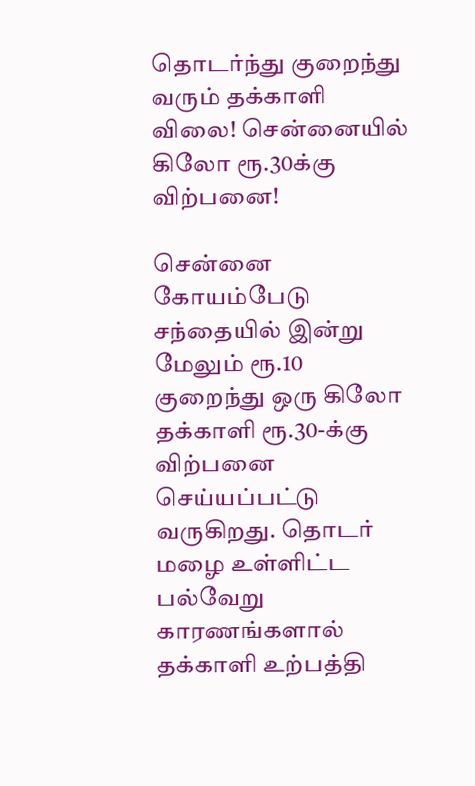தொடர்ந்து குறைந்து வரும் தக்காளி விலை! சென்னையில் கிலோ ரூ.30க்கு விற்பனை!

சென்னை கோயம்பேடு சந்தையில் இன்று மேலும் ரூ.10 குறைந்து ஒரு கிலோ தக்காளி ரூ.30-க்கு விற்பனை செய்யப்பட்டு வருகிறது. தொடர் மழை உள்ளிட்ட பல்வேறு காரணங்களால் தக்காளி உற்பத்தி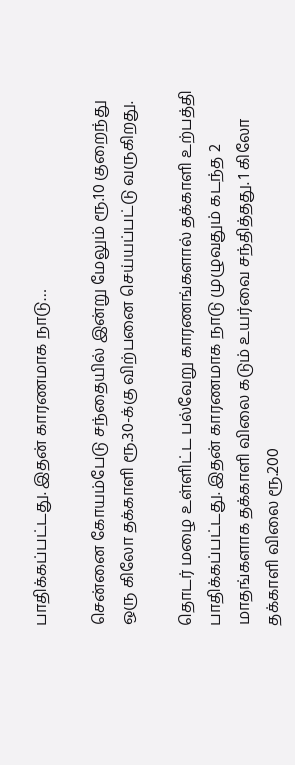பாதிக்கப்பட்டது. இதன் காரணமாக நாடு…

சென்னை கோயம்பேடு சந்தையில் இன்று மேலும் ரூ.10 குறைந்து ஒரு கிலோ தக்காளி ரூ.30-க்கு விற்பனை செய்யப்பட்டு வருகிறது.

தொடர் மழை உள்ளிட்ட பல்வேறு காரணங்களால் தக்காளி உற்பத்தி பாதிக்கப்பட்டது. இதன் காரணமாக நாடு முழுவதும் கடந்த 2 மாதங்களாக தக்காளி விலை கடும் உயர்வை சந்தித்தது. 1 கிலோ தக்காளி விலை ரூ.200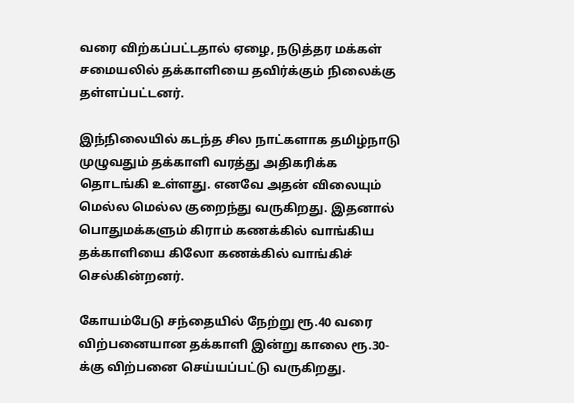வரை விற்கப்பட்டதால் ஏழை, நடுத்தர மக்கள் சமையலில் தக்காளியை தவிர்க்கும் நிலைக்கு தள்ளப்பட்டனர்.

இந்நிலையில் கடந்த சில நாட்களாக தமிழ்நாடு முழுவதும் தக்காளி வரத்து அதிகரிக்க தொடங்கி உள்ளது. எனவே அதன் விலையும் மெல்ல மெல்ல குறைந்து வருகிறது. இதனால் பொதுமக்களும் கிராம் கணக்கில் வாங்கிய தக்காளியை கிலோ கணக்கில் வாங்கிச் செல்கின்றனர்.

கோயம்பேடு சந்தையில் நேற்று ரூ.40 வரை விற்பனையான தக்காளி இன்று காலை ரூ.30-க்கு விற்பனை செய்யப்பட்டு வருகிறது.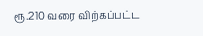ரூ.210 வரை விற்கப்பட்ட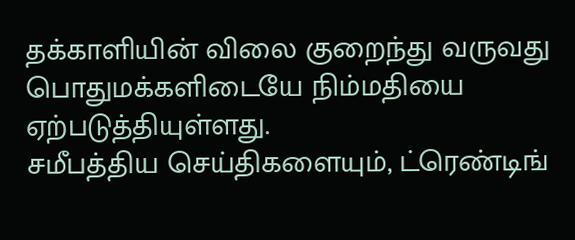தக்காளியின் விலை குறைந்து வருவது பொதுமக்களிடையே நிம்மதியை ஏற்படுத்தியுள்ளது.
சமீபத்திய செய்திகளையும், ட்ரெண்டிங்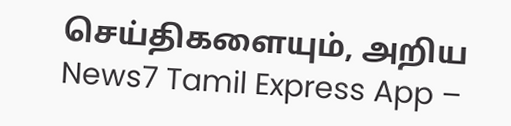செய்திகளையும், அறிய News7 Tamil Express App –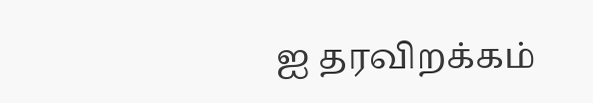ஐ தரவிறக்கம்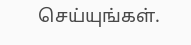செய்யுங்கள்.